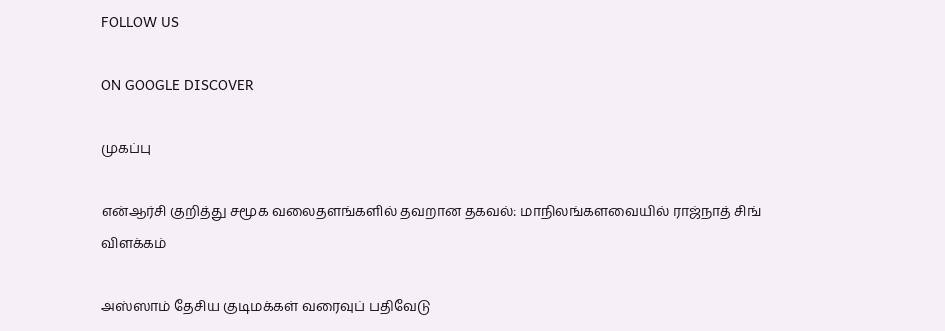FOLLOW US

ON GOOGLE DISCOVER

முகப்பு

என்ஆர்சி குறித்து சமூக வலைதளங்களில் தவறான தகவல்: மாநிலங்களவையில் ராஜ்நாத் சிங் விளக்கம்

அஸ்ஸாம் தேசிய குடிமக்கள் வரைவுப் பதிவேடு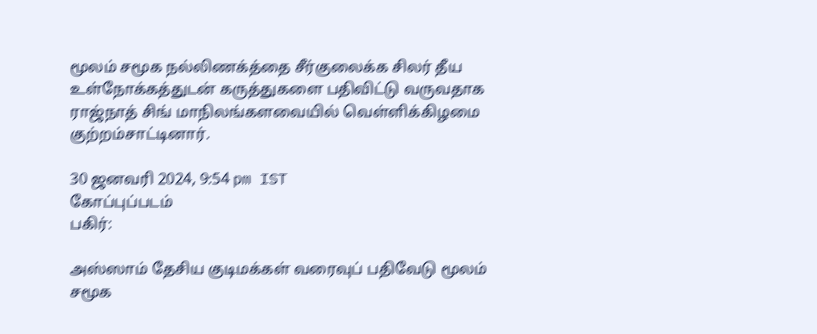மூலம் சமூக நல்லிணக்த்தை சீர்குலைக்க சிலர் தீய உள்நோக்கத்துடன் கருத்துகளை பதிவிட்டு வருவதாக ராஜ்நாத் சிங் மாநிலங்களவையில் வெள்ளிக்கிழமை குற்றம்சாட்டினார்.

30 ஜனவரி 2024, 9:54 pm IST
கோப்புப்படம்
பகிர்:

அஸ்ஸாம் தேசிய குடிமக்கள் வரைவுப் பதிவேடு மூலம் சமூக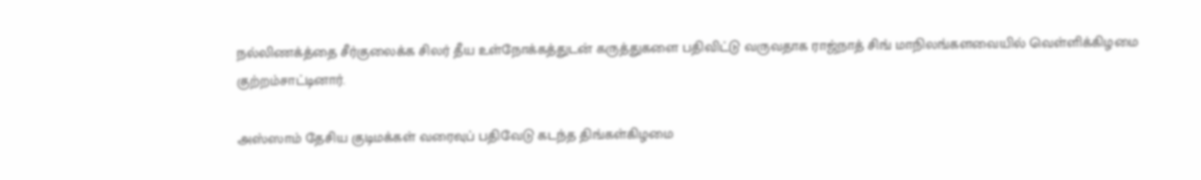நல்லிணக்த்தை சீர்குலைக்க சிலர் தீய உள்நோக்கத்துடன் கருத்துகளை பதிவிட்டு வருவதாக ராஜ்நாத் சிங் மாநிலங்களவையில் வெள்ளிக்கிழமை குற்றம்சாட்டினார்.

அஸ்ஸாம் தேசிய குடிமக்கள் வரைவுப் பதிவேடு கடந்த திங்கள்கிழமை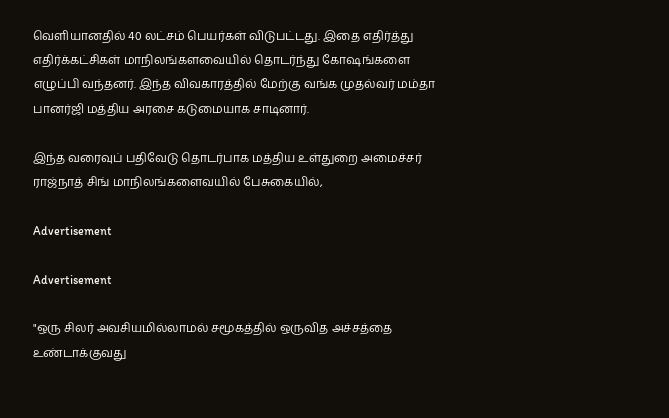வெளியானதில் 40 லட்சம் பெயர்கள் விடுபட்டது. இதை எதிர்த்து எதிர்க்கட்சிகள் மாநிலங்களவையில் தொடர்ந்து கோஷங்களை எழுப்பி வந்தனர். இந்த விவகாரத்தில் மேற்கு வங்க முதல்வர் மம்தா பானர்ஜி மத்திய அரசை கடுமையாக சாடினார்.

இந்த வரைவுப் பதிவேடு தொடர்பாக மத்திய உள்துறை அமைச்சர் ராஜ்நாத் சிங் மாநிலங்களைவயில் பேசுகையில்,

Advertisement

Advertisement

"ஒரு சிலர் அவசியமில்லாமல் சமூகத்தில் ஒருவித அச்சத்தை உண்டாக்குவது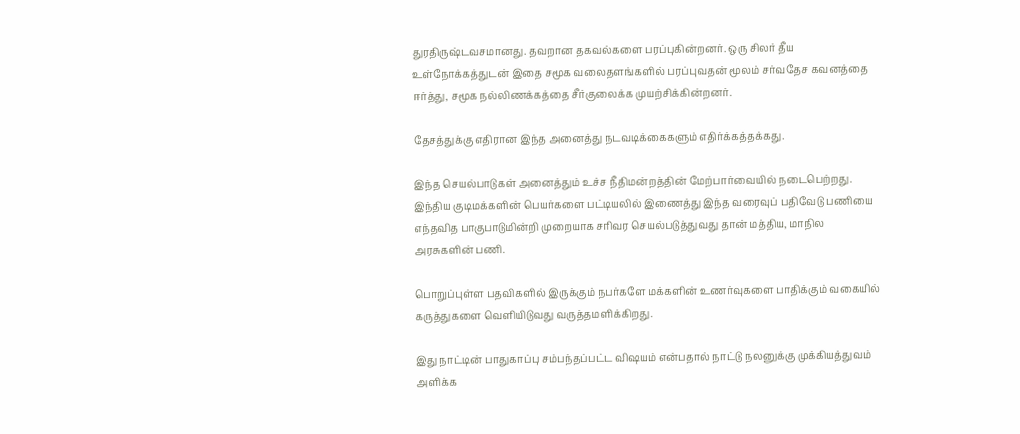துரதிருஷ்டவசமானது. தவறான தகவல்களை பரப்புகின்றனர். ஒரு சிலர் தீய உள்நோக்கத்துடன் இதை சமூக வலைதளங்களில் பரப்புவதன் மூலம் சர்வதேச கவனத்தை ஈர்த்து, சமூக நல்லிணக்கத்தை சீர்குலைக்க முயற்சிக்கின்றனர்.

தேசத்துக்கு எதிரான இந்த அனைத்து நடவடிக்கைகளும் எதிர்க்கத்தக்கது.

இந்த செயல்பாடுகள் அனைத்தும் உச்ச நீதிமன்றத்தின் மேற்பார்வையில் நடைபெற்றது. இந்திய குடிமக்களின் பெயர்களை பட்டியலில் இணைத்து இந்த வரைவுப் பதிவேடு பணியை எந்தவித பாகுபாடுமின்றி முறையாக சரிவர செயல்படுத்துவது தான் மத்திய, மாநில அரசுகளின் பணி.

பொறுப்புள்ள பதவிகளில் இருக்கும் நபர்களே மக்களின் உணர்வுகளை பாதிக்கும் வகையில் கருத்துகளை வெளியிடுவது வருத்தமளிக்கிறது.

இது நாட்டின் பாதுகாப்பு சம்பந்தப்பட்ட விஷயம் என்பதால் நாட்டு நலனுக்கு முக்கியத்துவம் அளிக்க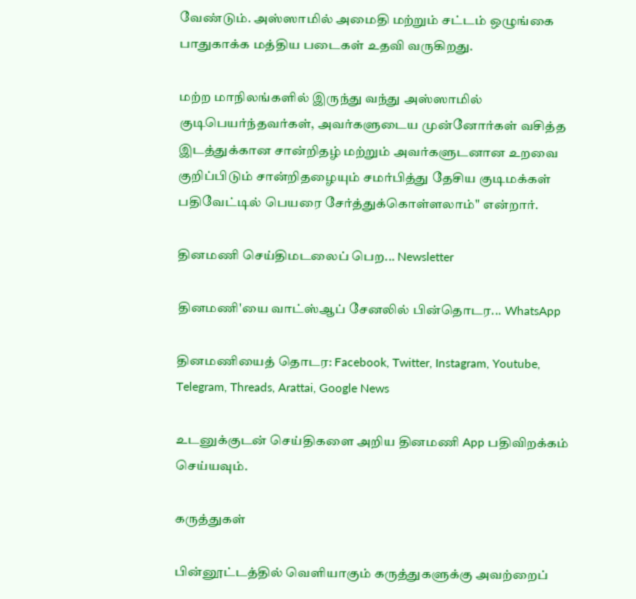வேண்டும். அஸ்ஸாமில் அமைதி மற்றும் சட்டம் ஒழுங்கை பாதுகாக்க மத்திய படைகள் உதவி வருகிறது.

மற்ற மாநிலங்களில் இருந்து வந்து அஸ்ஸாமில் குடிபெயர்ந்தவர்கள், அவர்களுடைய முன்னோர்கள் வசித்த இடத்துக்கான சான்றிதழ் மற்றும் அவர்களுடனான உறவை குறிப்பிடும் சான்றிதழையும் சமர்பித்து தேசிய குடிமக்கள் பதிவேட்டில் பெயரை சேர்த்துக்கொள்ளலாம்" என்றார்.

தினமணி செய்திமடலைப் பெற... Newsletter

தினமணி'யை வாட்ஸ்ஆப் சேனலில் பின்தொடர... WhatsApp

தினமணியைத் தொடர: Facebook, Twitter, Instagram, Youtube, Telegram, Threads, Arattai, Google News

உடனுக்குடன் செய்திகளை அறிய தினமணி App பதிவிறக்கம் செய்யவும்.

கருத்துகள்

பின்னூட்டத்தில் வெளியாகும் கருத்துகளுக்கு அவற்றைப்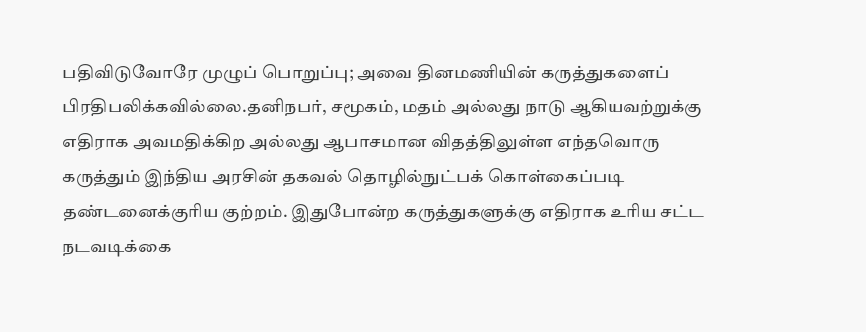பதிவிடுவோரே முழுப் பொறுப்பு; அவை தினமணியின் கருத்துகளைப் பிரதிபலிக்கவில்லை.தனிநபர், சமூகம், மதம் அல்லது நாடு ஆகியவற்றுக்கு எதிராக அவமதிக்கிற அல்லது ஆபாசமான விதத்திலுள்ள எந்தவொரு கருத்தும் இந்திய அரசின் தகவல் தொழில்நுட்பக் கொள்கைப்படி தண்டனைக்குரிய குற்றம். இதுபோன்ற கருத்துகளுக்கு எதிராக உரிய சட்ட நடவடிக்கை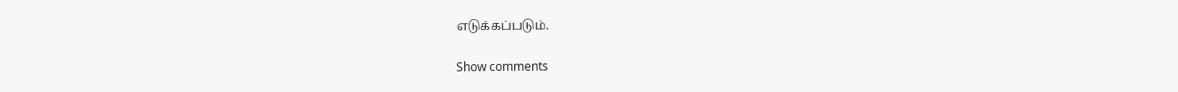எடுக்கப்படும்.

Show comments